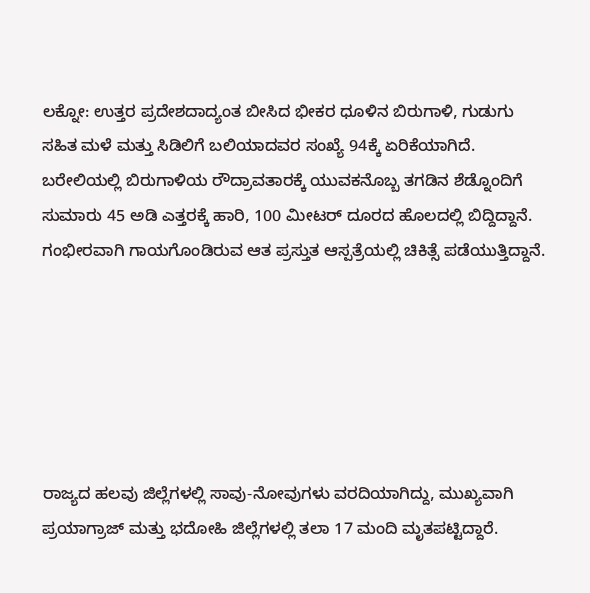ಲಕ್ನೋ: ಉತ್ತರ ಪ್ರದೇಶದಾದ್ಯಂತ ಬೀಸಿದ ಭೀಕರ ಧೂಳಿನ ಬಿರುಗಾಳಿ, ಗುಡುಗು ಸಹಿತ ಮಳೆ ಮತ್ತು ಸಿಡಿಲಿಗೆ ಬಲಿಯಾದವರ ಸಂಖ್ಯೆ 94ಕ್ಕೆ ಏರಿಕೆಯಾಗಿದೆ. ಬರೇಲಿಯಲ್ಲಿ ಬಿರುಗಾಳಿಯ ರೌದ್ರಾವತಾರಕ್ಕೆ ಯುವಕನೊಬ್ಬ ತಗಡಿನ ಶೆಡ್ನೊಂದಿಗೆ ಸುಮಾರು 45 ಅಡಿ ಎತ್ತರಕ್ಕೆ ಹಾರಿ, 100 ಮೀಟರ್ ದೂರದ ಹೊಲದಲ್ಲಿ ಬಿದ್ದಿದ್ದಾನೆ. ಗಂಭೀರವಾಗಿ ಗಾಯಗೊಂಡಿರುವ ಆತ ಪ್ರಸ್ತುತ ಆಸ್ಪತ್ರೆಯಲ್ಲಿ ಚಿಕಿತ್ಸೆ ಪಡೆಯುತ್ತಿದ್ದಾನೆ.






ರಾಜ್ಯದ ಹಲವು ಜಿಲ್ಲೆಗಳಲ್ಲಿ ಸಾವು-ನೋವುಗಳು ವರದಿಯಾಗಿದ್ದು, ಮುಖ್ಯವಾಗಿ ಪ್ರಯಾಗ್ರಾಜ್ ಮತ್ತು ಭದೋಹಿ ಜಿಲ್ಲೆಗಳಲ್ಲಿ ತಲಾ 17 ಮಂದಿ ಮೃತಪಟ್ಟಿದ್ದಾರೆ.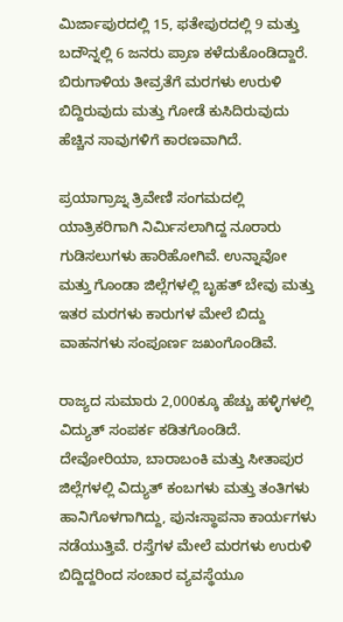ಮಿರ್ಜಾಪುರದಲ್ಲಿ 15, ಫತೇಪುರದಲ್ಲಿ 9 ಮತ್ತು ಬದೌನ್ನಲ್ಲಿ 6 ಜನರು ಪ್ರಾಣ ಕಳೆದುಕೊಂಡಿದ್ದಾರೆ. ಬಿರುಗಾಳಿಯ ತೀವ್ರತೆಗೆ ಮರಗಳು ಉರುಳಿ ಬಿದ್ದಿರುವುದು ಮತ್ತು ಗೋಡೆ ಕುಸಿದಿರುವುದು ಹೆಚ್ಚಿನ ಸಾವುಗಳಿಗೆ ಕಾರಣವಾಗಿದೆ.

ಪ್ರಯಾಗ್ರಾಜ್ನ ತ್ರಿವೇಣಿ ಸಂಗಮದಲ್ಲಿ ಯಾತ್ರಿಕರಿಗಾಗಿ ನಿರ್ಮಿಸಲಾಗಿದ್ದ ನೂರಾರು ಗುಡಿಸಲುಗಳು ಹಾರಿಹೋಗಿವೆ. ಉನ್ನಾವೋ ಮತ್ತು ಗೊಂಡಾ ಜಿಲ್ಲೆಗಳಲ್ಲಿ ಬೃಹತ್ ಬೇವು ಮತ್ತು ಇತರ ಮರಗಳು ಕಾರುಗಳ ಮೇಲೆ ಬಿದ್ದು ವಾಹನಗಳು ಸಂಪೂರ್ಣ ಜಖಂಗೊಂಡಿವೆ.

ರಾಜ್ಯದ ಸುಮಾರು 2,000ಕ್ಕೂ ಹೆಚ್ಚು ಹಳ್ಳಿಗಳಲ್ಲಿ ವಿದ್ಯುತ್ ಸಂಪರ್ಕ ಕಡಿತಗೊಂಡಿದೆ. ದೇವೋರಿಯಾ, ಬಾರಾಬಂಕಿ ಮತ್ತು ಸೀತಾಪುರ ಜಿಲ್ಲೆಗಳಲ್ಲಿ ವಿದ್ಯುತ್ ಕಂಬಗಳು ಮತ್ತು ತಂತಿಗಳು ಹಾನಿಗೊಳಗಾಗಿದ್ದು, ಪುನಃಸ್ಥಾಪನಾ ಕಾರ್ಯಗಳು ನಡೆಯುತ್ತಿವೆ. ರಸ್ತೆಗಳ ಮೇಲೆ ಮರಗಳು ಉರುಳಿ ಬಿದ್ದಿದ್ದರಿಂದ ಸಂಚಾರ ವ್ಯವಸ್ಥೆಯೂ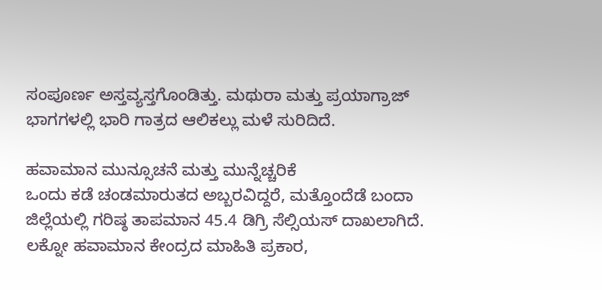ಸಂಪೂರ್ಣ ಅಸ್ತವ್ಯಸ್ತಗೊಂಡಿತ್ತು. ಮಥುರಾ ಮತ್ತು ಪ್ರಯಾಗ್ರಾಜ್ ಭಾಗಗಳಲ್ಲಿ ಭಾರಿ ಗಾತ್ರದ ಆಲಿಕಲ್ಲು ಮಳೆ ಸುರಿದಿದೆ.

ಹವಾಮಾನ ಮುನ್ಸೂಚನೆ ಮತ್ತು ಮುನ್ನೆಚ್ಚರಿಕೆ
ಒಂದು ಕಡೆ ಚಂಡಮಾರುತದ ಅಬ್ಬರವಿದ್ದರೆ, ಮತ್ತೊಂದೆಡೆ ಬಂದಾ ಜಿಲ್ಲೆಯಲ್ಲಿ ಗರಿಷ್ಠ ತಾಪಮಾನ 45.4 ಡಿಗ್ರಿ ಸೆಲ್ಸಿಯಸ್ ದಾಖಲಾಗಿದೆ. ಲಕ್ನೋ ಹವಾಮಾನ ಕೇಂದ್ರದ ಮಾಹಿತಿ ಪ್ರಕಾರ,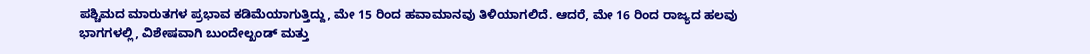ಪಶ್ಚಿಮದ ಮಾರುತಗಳ ಪ್ರಭಾವ ಕಡಿಮೆಯಾಗುತ್ತಿದ್ದು, ಮೇ 15 ರಿಂದ ಹವಾಮಾನವು ತಿಳಿಯಾಗಲಿದೆ. ಆದರೆ, ಮೇ 16 ರಿಂದ ರಾಜ್ಯದ ಹಲವು ಭಾಗಗಳಲ್ಲಿ, ವಿಶೇಷವಾಗಿ ಬುಂದೇಲ್ಖಂಡ್ ಮತ್ತು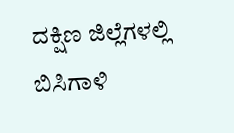ದಕ್ಷಿಣ ಜಿಲ್ಲೆಗಳಲ್ಲಿ ಬಿಸಿಗಾಳಿ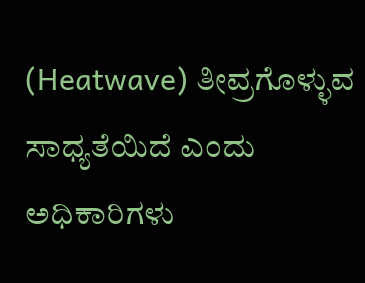(Heatwave) ತೀವ್ರಗೊಳ್ಳುವ ಸಾಧ್ಯತೆಯಿದೆ ಎಂದು ಅಧಿಕಾರಿಗಳು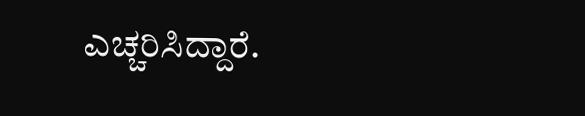ಎಚ್ಚರಿಸಿದ್ದಾರೆ.